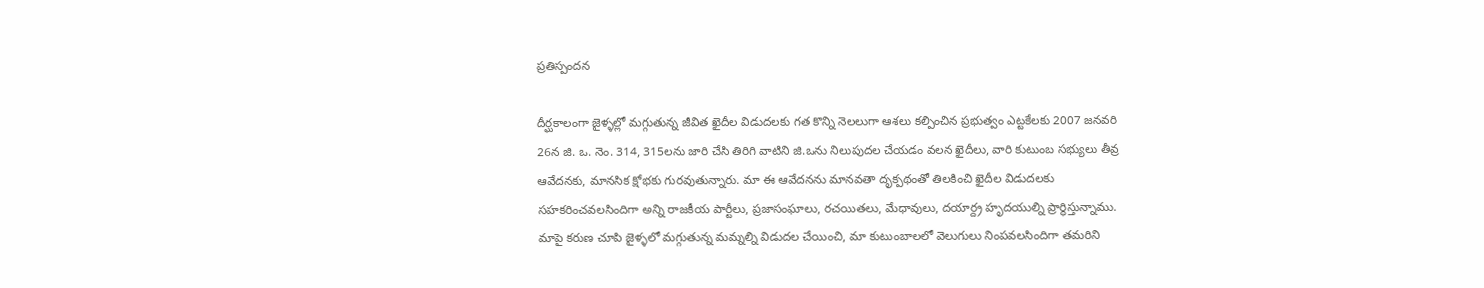ప్రతిస్పందన

దీర్ఘకాలంగా జైళ్ళల్లో మగ్గుతున్న జీవిత ఖైదీల విడుదలకు గత కొన్ని నెలలుగా ఆశలు కల్పించిన ప్రభుత్వం ఎట్టకేలకు 2007 జనవరి 26న జి. ఒ. నెం. 314, 315లను జారి చేసి తిరిగి వాటిని జి.ఒను నిలుపుదల చేయడం వలన ఖైదీలు, వారి కుటుంబ సభ్యులు తీవ్ర ఆవేదనకు, మానసిక క్షోభకు గురవుతున్నారు. మా ఈ ఆవేదనను మానవతా దృక్పథంతో తిలకించి ఖైదీల విడుదలకు సహకరించవలసిందిగా అన్ని రాజకీయ పార్టీలు, ప్రజాసంఘాలు, రచయితలు, మేధావులు, దయార్ద్ర హృదయుల్ని ప్రార్థిస్తున్నాము. మాపై కరుణ చూపి జైళ్ళలో మగ్గుతున్న మమ్నల్ని విడుదల చేయించి, మా కుటుంబాలలో వెలుగులు నింపవలసిందిగా తమరిని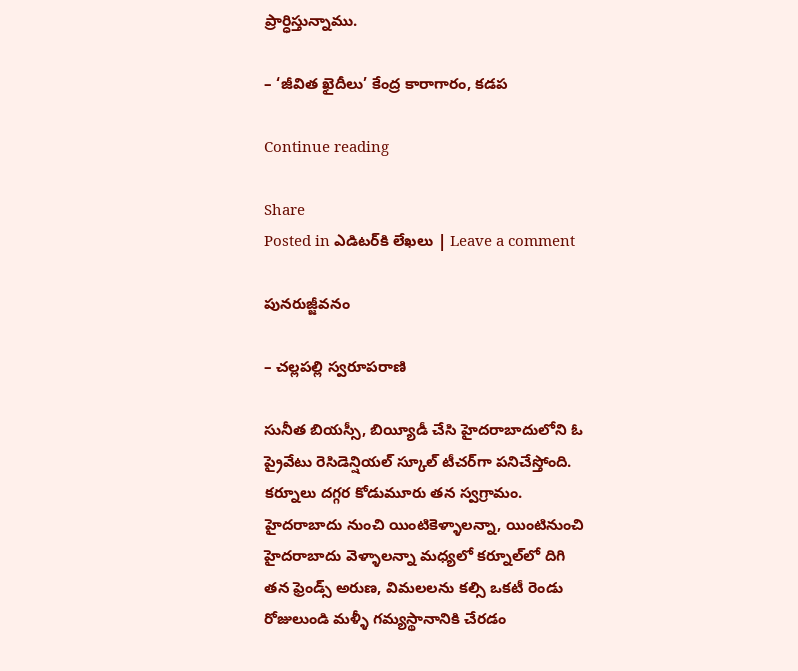ప్రార్ధిస్తున్నాము.

– ‘జీవిత ఖైదీలు’ కేంద్ర కారాగారం, కడప

Continue reading

Share
Posted in ఎడిటర్‌కి లేఖలు | Leave a comment

పునరుజ్జీవనం

– చల్లపల్లి స్వరూపరాణి

సునీత బియస్సీ, బియ్యీడీ చేసి హైదరాబాదులోని ఓ ప్రైవేటు రెసిడెన్షియల్‌ స్కూల్‌ టీచర్‌గా పనిచేస్తోంది. కర్నూలు దగ్గర కోడుమూరు తన స్వగ్రామం. హైదరాబాదు నుంచి యింటికెళ్ళాలన్నా, యింటినుంచి హైదరాబాదు వెళ్ళాలన్నా మధ్యలో కర్నూల్‌లో దిగి తన ఫ్రెండ్స్‌ అరుణ, విమలలను కల్సి ఒకటీ రెండు రోజులుండి మళ్ళీ గమ్యస్థానానికి చేరడం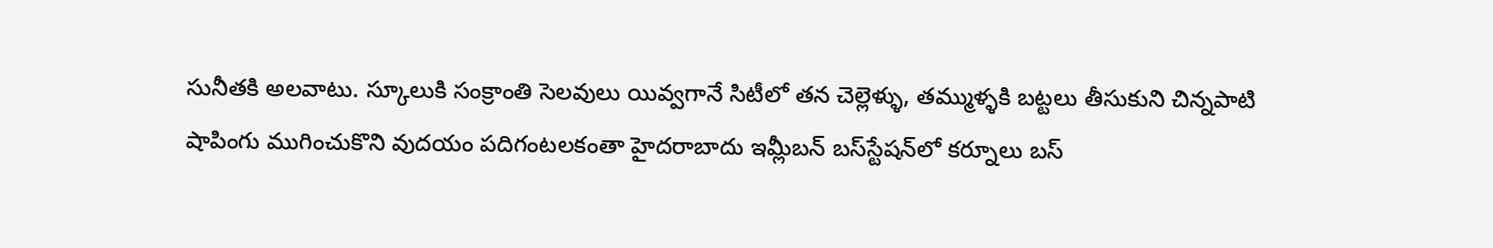సునీతకి అలవాటు. స్కూలుకి సంక్రాంతి సెలవులు యివ్వగానే సిటీలో తన చెల్లెళ్ళు, తమ్ముళ్ళకి బట్టలు తీసుకుని చిన్నపాటి షాపింగు ముగించుకొని వుదయం పదిగంటలకంతా హైదరాబాదు ఇమ్లీబన్‌ బస్‌స్టేషన్‌లో కర్నూలు బస్‌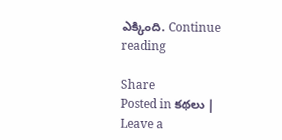ఎక్కింది. Continue reading

Share
Posted in కథలు | Leave a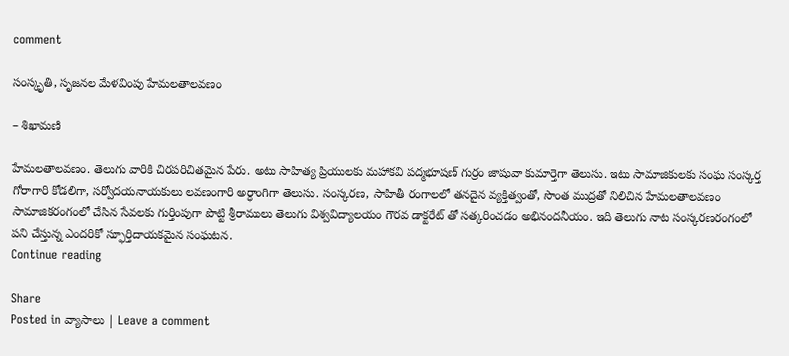comment

సంస్కృతి, సృజనల మేళవింపు హేమలతాలవణం

– శిఖామణి

హేమలతాలవణం. తెలుగు వారికి చిరపరిచితమైన పేరు. అటు సాహిత్య ప్రియులకు మహాకవి పద్మభూషణ్‌ గుర్రం జాషువా కుమార్తెగా తెలుసు. ఇటు సామాజికులకు సంఘ సంస్కర్త గోరాగారి కోడలిగా, సర్వోదయనాయకులు లవణంగారి అర్ధాంగిగా తెలుసు. సంస్కరణ, సాహితీ రంగాలలో తనదైన వ్యక్తిత్వంతో, సొంత ముద్రతో నిలిచిన హేమలతాలవణం సామాజికరంగంలో చేసిన సేవలకు గుర్తింపుగా పొట్టి శ్రీరాములు తెలుగు విశ్వవిద్యాలయం గౌరవ డాక్టరేట్‌ తో సత్కరించడం అభినందనీయం. ఇది తెలుగు నాట సంస్కరణరంగంలో పని చేస్తున్న ఎందరికో స్ఫూర్తిదాయకమైన సంఘటన.
Continue reading

Share
Posted in వ్యాసాలు | Leave a comment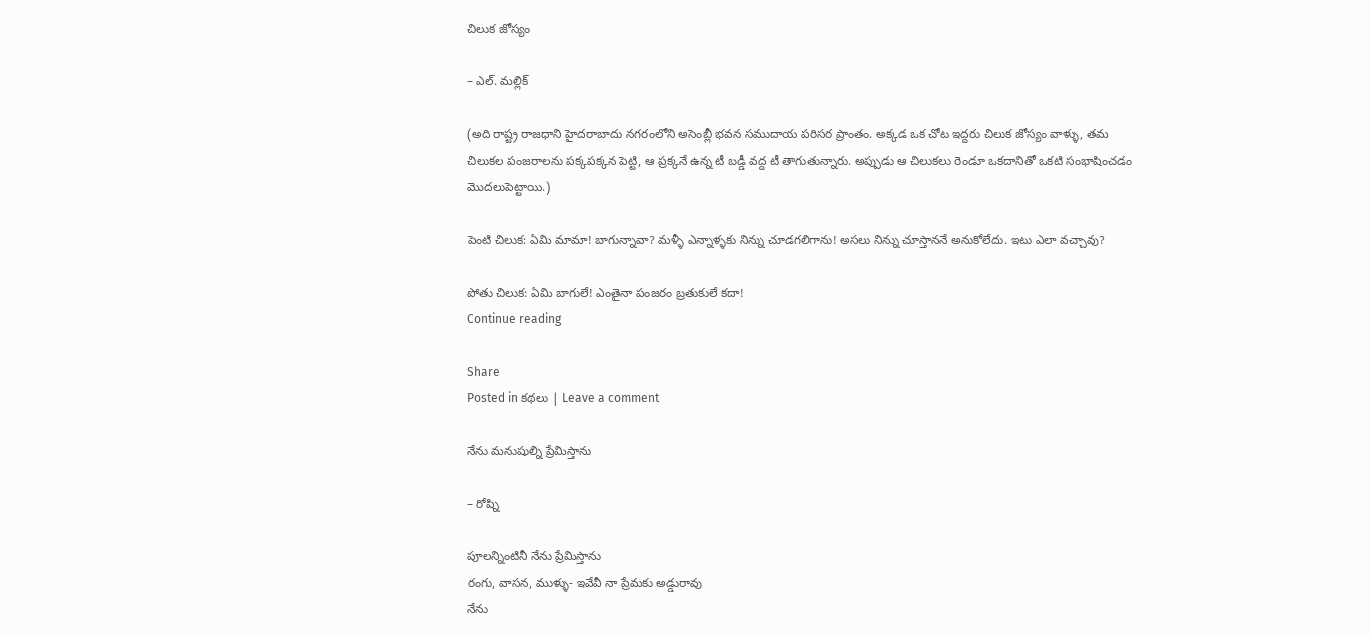చిలుక జోస్యం

– ఎల్‌. మల్లిక్‌

(అది రాష్ట్ర రాజధాని హైదరాబాదు నగరంలోని అసెంబ్లీ భవన సముదాయ పరిసర ప్రాంతం. అక్కడ ఒక చోట ఇద్దరు చిలుక జోస్యం వాళ్ళు, తమ చిలుకల పంజరాలను పక్కపక్కన పెట్టి, ఆ ప్రక్కనే ఉన్న టీ బడ్డీ వద్ద టీ తాగుతున్నారు. అప్పుడు ఆ చిలుకలు రెండూ ఒకదానితో ఒకటి సంభాషించడం మొదలుపెట్టాయి.)

పెంటి చిలుక: ఏమి మామా! బాగున్నావా? మళ్ళీ ఎన్నాళ్ళకు నిన్ను చూడగలిగాను! అసలు నిన్ను చూస్తాననే అనుకోలేదు. ఇటు ఎలా వచ్చావు?

పోతు చిలుక: ఏమి బాగులే! ఎంతైనా పంజరం బ్రతుకులే కదా!
Continue reading

Share
Posted in కథలు | Leave a comment

నేను మనుషుల్ని ప్రేమిస్తాను

– రోష్ని

పూలన్నింటినీ నేను ప్రేమిస్తాను
రంగు, వాసన, ముళ్ళు- ఇవేవీ నా ప్రేమకు అడ్డురావు
నేను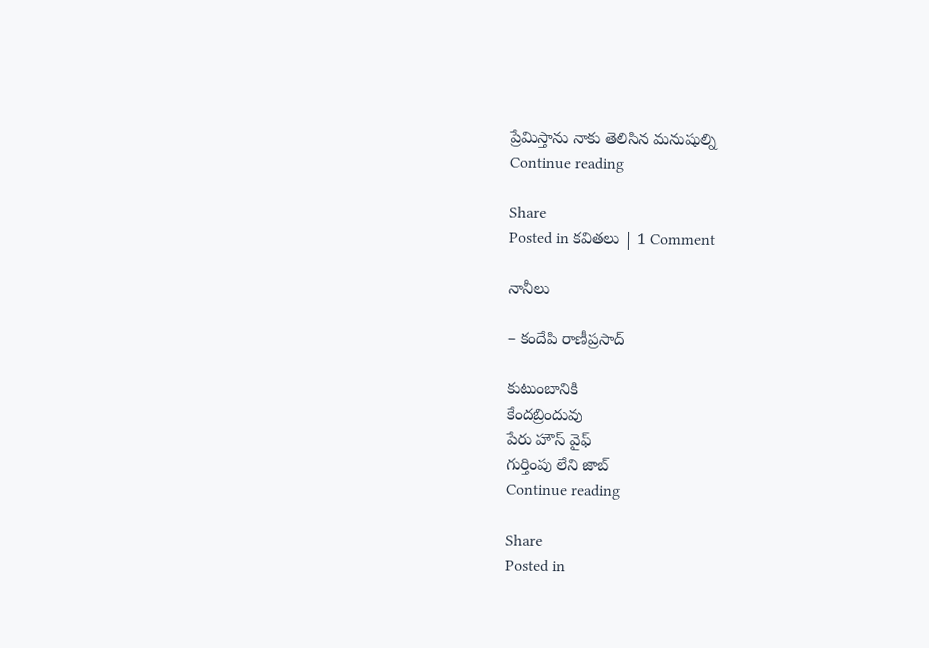ప్రేమిస్తాను నాకు తెలిసిన మనుషుల్ని
Continue reading

Share
Posted in కవితలు | 1 Comment

నానీలు

– కందేపి రాణీప్రసాద్‌

కుటుంబానికి
కేందబ్రిందువు
పేరు హౌస్‌ వైఫ్‌
గుర్తింపు లేని జాబ్‌
Continue reading

Share
Posted in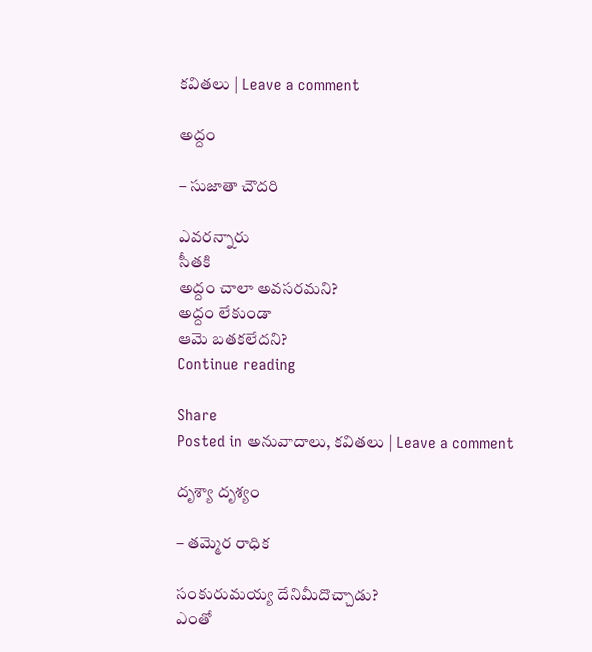కవితలు | Leave a comment

అద్దం

– సుజాతా చౌదరి

ఎవరన్నారు
సీతకి
అద్దం చాలా అవసరమని?
అద్దం లేకుండా
ఆమె బతకలేదని?
Continue reading

Share
Posted in అనువాదాలు, కవితలు | Leave a comment

దృశ్యా దృశ్యం

– తమ్మెర రాధిక

సంకురుమయ్య దేనిమీదొచ్చాడు?
ఎంతో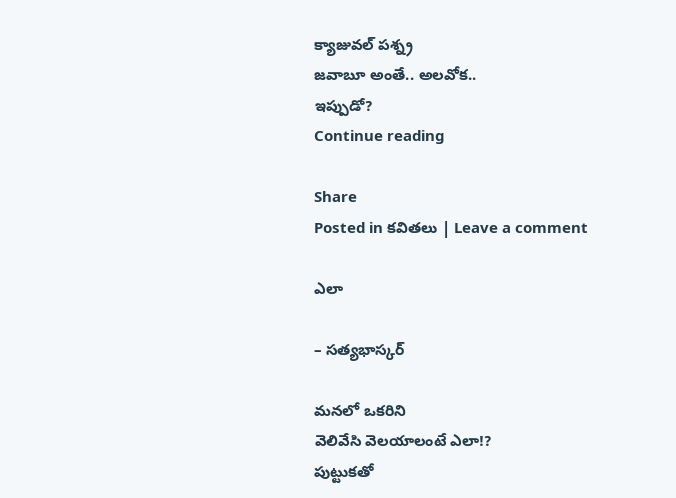క్యాజువల్‌ పశ్న్ర
జవాబూ అంతే.. అలవోక..
ఇప్పుడో?
Continue reading

Share
Posted in కవితలు | Leave a comment

ఎలా

– సత్యభాస్కర్‌

మనలో ఒకరిని
వెలివేసి వెలయాలంటే ఎలా!?
పుట్టుకతో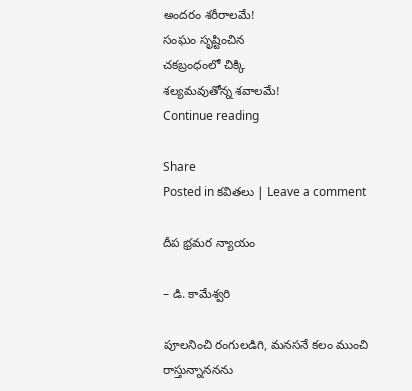అందరం శరీరాలమే!
సంఘం సృష్టించిన
చకబ్రంధంలో చిక్కి
శల్యమవుతోన్న శవాలమే!
Continue reading

Share
Posted in కవితలు | Leave a comment

దీప భ్రమర న్యాయం

– డి. కామేశ్వరి

పూలనించి రంగులడిగి, మనసనే కలం ముంచి రాస్తున్నాననను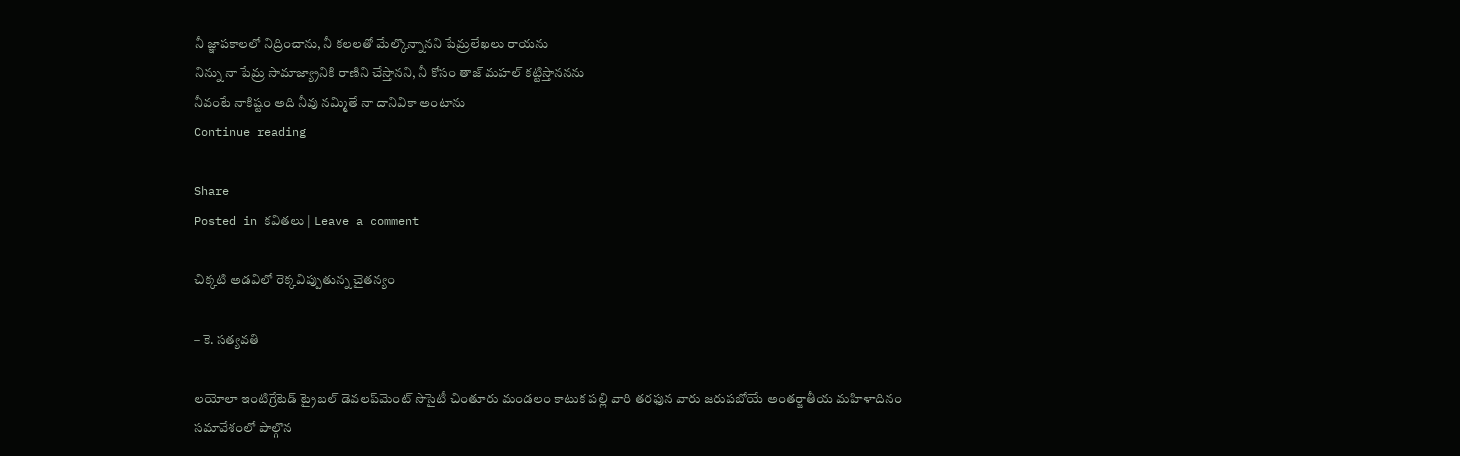నీ జ్ఞాపకాలలో నిద్రించాను, నీ కలలతో మేల్కొన్నానని పేమ్రలేఖలు రాయను
నిన్ను నా పేమ్ర సామాజ్య్రానికి రాణిని చేస్తానని, నీ కోసం తాజ్‌ మహల్‌ కట్టిస్తాననను
నీవంటే నాకిష్టం అది నీవు నమ్మితే నా దానివికా అంటాను
Continue reading

Share
Posted in కవితలు | Leave a comment

చిక్కటి అడవిలో రెక్కవిప్పుతున్న చైతన్యం

– కె. సత్యవతి

లయోలా ఇంటిగ్రేటెడ్‌ ట్రైబల్‌ డెవలప్‌మెంట్‌ సొసైటీ చింతూరు మండలం కాటుక పల్లి వారి తరఫున వారు జరుపబోయే అంతర్జాతీయ మహిళాదినం సమావేశంలో పాల్గొన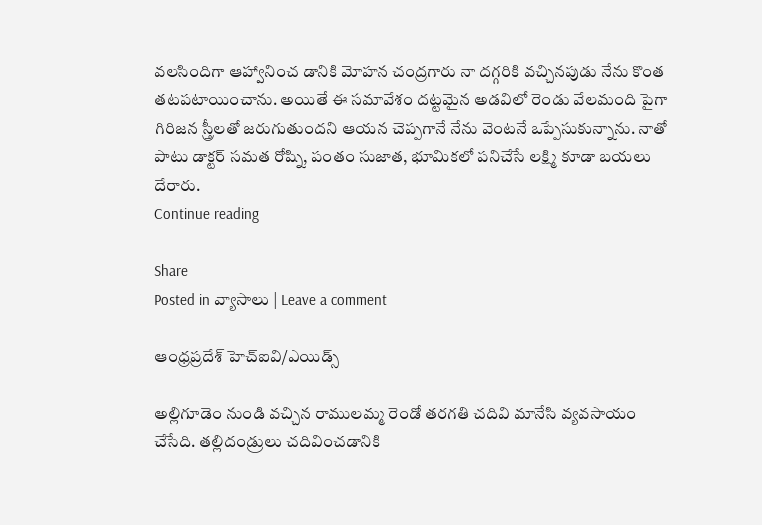వలసిందిగా ఆహ్వానించ డానికి మోహన చంద్రగారు నా దగ్గరికి వచ్చినపుడు నేను కొంత తటపటాయించాను. అయితే ఈ సమావేశం దట్టమైన అడవిలో రెండు వేలమంది పైగా గిరిజన స్త్రీలతో జరుగుతుందని ఆయన చెప్పగానే నేను వెంటనే ఒప్పేసుకున్నాను. నాతో పాటు డాక్టర్‌ సమత రోష్ని, పంతం సుజాత, భూమికలో పనిచేసే లక్ష్మి కూడా బయలు దేరారు.
Continue reading

Share
Posted in వ్యాసాలు | Leave a comment

ఆంధ్రప్రదేశ్‌ హెచ్‌ఐవి/ఎయిడ్స్‌

అల్లిగూడెం నుండి వచ్చిన రాములమ్మ రెండో తరగతి చదివి మానేసి వ్యవసాయం చేసేది. తల్లిదండ్రులు చదివించడానికి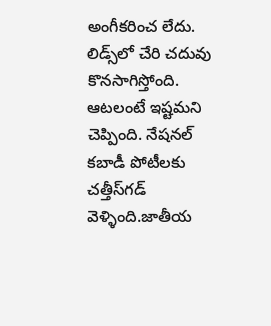అంగీకరించ లేదు. లిడ్స్‌లో చేరి చదువు కొనసాగిస్తోంది. ఆటలంటే ఇష్టమని చెప్పింది. నేషనల్‌ కబాడీ పోటీలకు చత్తీస్‌గడ్‌ వెళ్ళింది.జాతీయ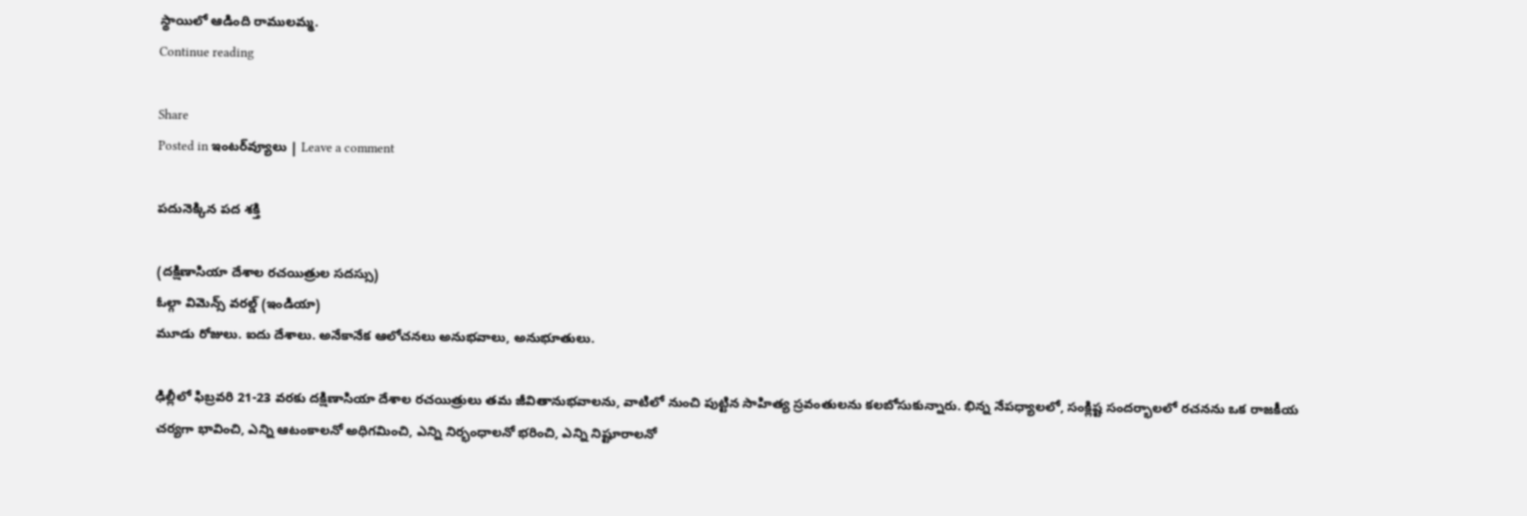స్థాయిలో ఆడింది రాములమ్మ.
Continue reading

Share
Posted in ఇంటర్‌వ్యూలు | Leave a comment

పదునెక్కిన పద శక్తి

(దక్షిణాసియా దేశాల రచయిత్రుల సదస్సు)
ఓల్గా విమెన్స్‌ వరల్డ్‌ (ఇండియా)
మూడు రోజులు. ఐదు దేశాలు. అనేకానేక ఆలోచనలు అనుభవాలు, అనుభూతులు.

ఢిల్లీలో ఫిబ్రవరి 21-23 వరకు దక్షిణాసియా దేశాల రచయిత్రులు తమ జీవితానుభవాలను, వాటిలో నుంచి పుట్టిన సాహిత్య స్రవంతులను కలబోసుకున్నారు. భిన్న నేపధ్యాలలో, సంక్లిష్ట సందర్భాలలో రచనను ఒక రాజకీయ చర్యగా భావించి, ఎన్ని ఆటంకాలనో అధిగమించి, ఎన్ని నిర్భంధాలనో భరించి, ఎన్ని నిష్టూరాలనో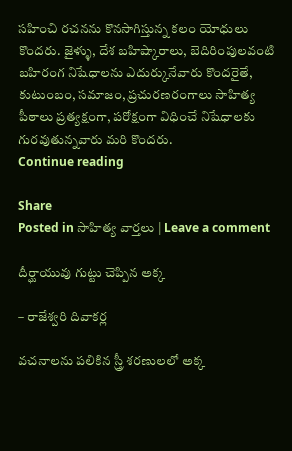సహించి రచనను కొనసాగిస్తున్న కలం యోధులు కొందరు. జైళ్ళు, దేశ బహిష్కారాలు, బెదిరింపులవంటి బహిరంగ నిషేధాలను ఎదుర్కునేవారు కొందరైతే, కుటుంబం, సమాజం, ప్రచురణరంగాలు సాహిత్య పీఠాలు ప్రత్యక్షంగా, పరోక్షంగా విధించే నిషేధాలకు గురవుతున్నవారు మరి కొందరు.
Continue reading

Share
Posted in సాహిత్య వార్తలు | Leave a comment

దీర్ఘాయువు గుట్టు చెప్పిన అక్క

– రాజేశ్వరి దివాకర్ల

వచనాలను పలికిన స్త్రీ శరణులలో అక్క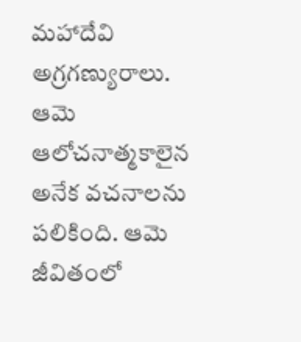మహాదేవి అగ్రగణ్యురాలు. ఆమె ఆలోచనాత్మకాలైన అనేక వచనాలను పలికింది. ఆమె జీవితంలో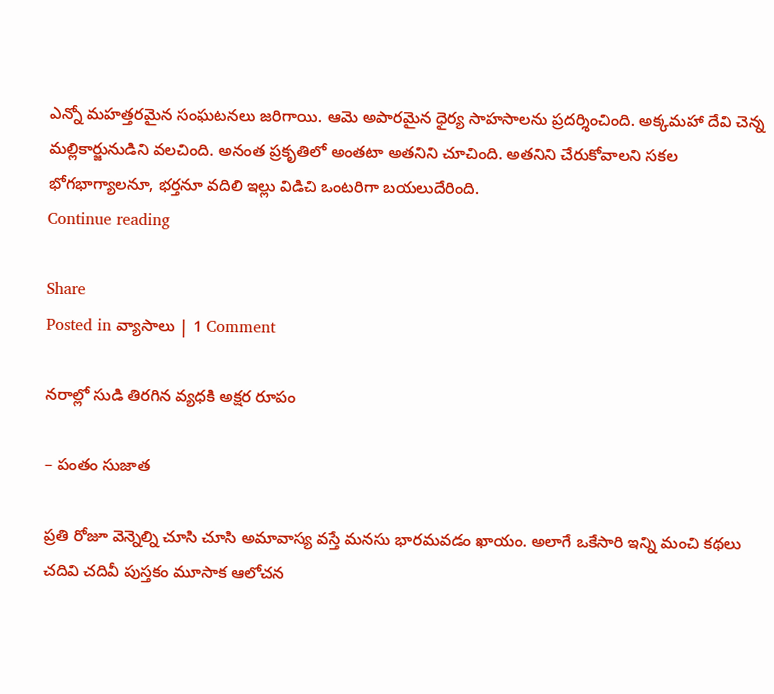ఎన్నో మహత్తరమైన సంఘటనలు జరిగాయి. ఆమె అపారమైన ధైర్య సాహసాలను ప్రదర్శించింది. అక్కమహా దేవి చెన్న మల్లికార్జునుడిని వలచింది. అనంత ప్రకృతిలో అంతటా అతనిని చూచింది. అతనిని చేరుకోవాలని సకల భోగభాగ్యాలనూ, భర్తనూ వదిలి ఇల్లు విడిచి ఒంటరిగా బయలుదేరింది.
Continue reading

Share
Posted in వ్యాసాలు | 1 Comment

నరాల్లో సుడి తిరగిన వ్యధకి అక్షర రూపం

– పంతం సుజాత

ప్రతి రోజూ వెన్నెల్ని చూసి చూసి అమావాస్య వస్తే మనసు భారమవడం ఖాయం. అలాగే ఒకేసారి ఇన్ని మంచి కథలు చదివి చదివీ పుస్తకం మూసాక ఆలోచన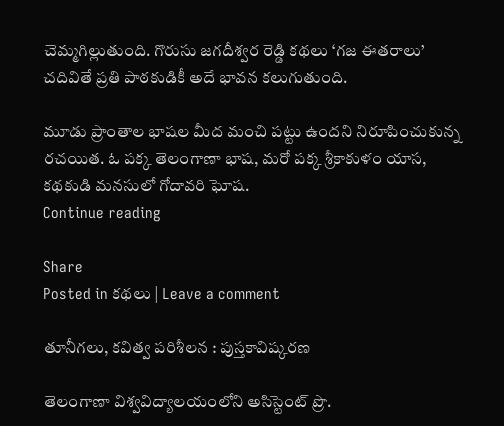చెమ్మగిల్లుతుంది. గొరుసు జగదీశ్వర రెడ్డి కథలు ‘గజ ఈతరాలు’ చదివితే ప్రతి పాఠకుడికీ అదే భావన కలుగుతుంది.

మూడు ప్రాంతాల భాషల మీద మంచి పట్టు ఉందని నిరూపించుకున్న రచయిత. ఓ పక్క తెలంగాణా భాష, మరో పక్క శ్రీకాకుళం యాస, కథకుడి మనసులో గోదావరి ఘోష.
Continue reading

Share
Posted in కథలు | Leave a comment

తూనీగలు, కవిత్వ పరిశీలన : పుస్తకావిష్కరణ

తెలంగాణా విశ్వవిద్యాలయంలోని అసిస్టెంట్‌ ప్రొ.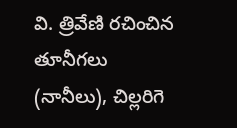వి. త్రివేణి రచించిన తూనీగలు (నానీలు), చిల్లరిగె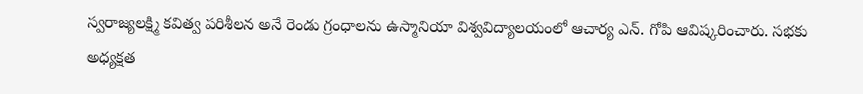స్వరాజ్యలక్ష్మి కవిత్వ పరిశీలన అనే రెండు గ్రంధాలను ఉస్మానియా విశ్వవిద్యాలయంలో ఆచార్య ఎన్‌. గోపి ఆవిష్కరించారు. సభకు అధ్యక్షత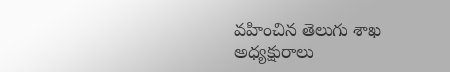వహించిన తెలుగు శాఖ అధ్యక్షురాలు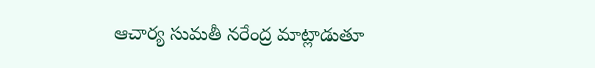ఆచార్య సుమతీ నరేంద్ర మాట్లాడుతూ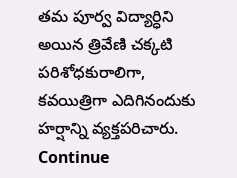తమ పూర్వ విద్యార్ధిని అయిన త్రివేణి చక్కటి పరిశోధకురాలిగా, కవయిత్రిగా ఎదిగినందుకు హర్షాన్ని వ్యక్తపరిచారు. Continue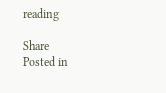reading

Share
Posted in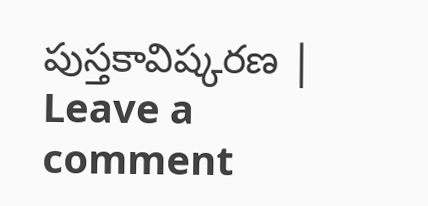పుస్తకావిష్కరణ | Leave a comment